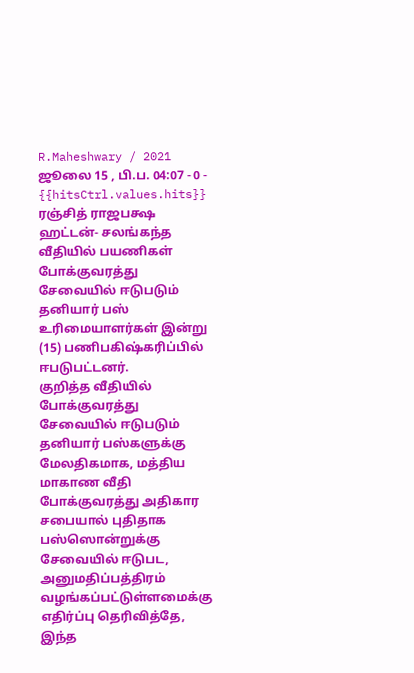R.Maheshwary / 2021 ஜூலை 15 , பி.ப. 04:07 - 0 - {{hitsCtrl.values.hits}}
ரஞ்சித் ராஜபக்ஷ
ஹட்டன்- சலங்கந்த வீதியில் பயணிகள் போக்குவரத்து சேவையில் ஈடுபடும் தனியார் பஸ் உரிமையாளர்கள் இன்று (15) பணிபகிஷ்கரிப்பில் ஈபடுபட்டனர்.
குறித்த வீதியில் போக்குவரத்து சேவையில் ஈடுபடும் தனியார் பஸ்களுக்கு மேலதிகமாக, மத்திய மாகாண வீதி போக்குவரத்து அதிகார சபையால் புதிதாக பஸ்ஸொன்றுக்கு சேவையில் ஈடுபட, அனுமதிப்பத்திரம் வழங்கப்பட்டுள்ளமைக்கு எதிர்ப்பு தெரிவித்தே, இந்த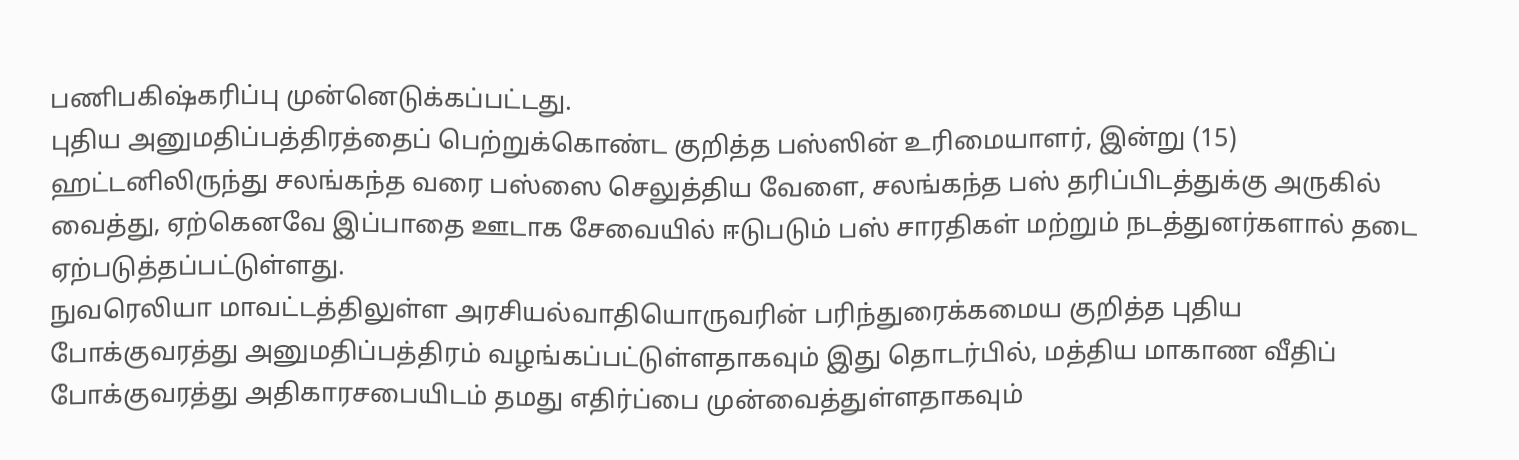பணிபகிஷ்கரிப்பு முன்னெடுக்கப்பட்டது.
புதிய அனுமதிப்பத்திரத்தைப் பெற்றுக்கொண்ட குறித்த பஸ்ஸின் உரிமையாளர், இன்று (15) ஹட்டனிலிருந்து சலங்கந்த வரை பஸ்ஸை செலுத்திய வேளை, சலங்கந்த பஸ் தரிப்பிடத்துக்கு அருகில் வைத்து, ஏற்கெனவே இப்பாதை ஊடாக சேவையில் ஈடுபடும் பஸ் சாரதிகள் மற்றும் நடத்துனர்களால் தடை ஏற்படுத்தப்பட்டுள்ளது.
நுவரெலியா மாவட்டத்திலுள்ள அரசியல்வாதியொருவரின் பரிந்துரைக்கமைய குறித்த புதிய போக்குவரத்து அனுமதிப்பத்திரம் வழங்கப்பட்டுள்ளதாகவும் இது தொடர்பில், மத்திய மாகாண வீதிப் போக்குவரத்து அதிகாரசபையிடம் தமது எதிர்ப்பை முன்வைத்துள்ளதாகவும்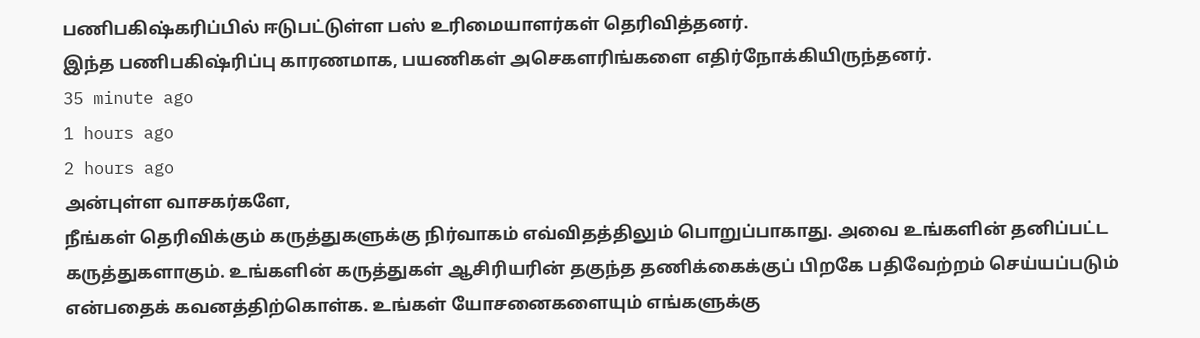பணிபகிஷ்கரிப்பில் ஈடுபட்டுள்ள பஸ் உரிமையாளர்கள் தெரிவித்தனர்.
இந்த பணிபகிஷ்ரிப்பு காரணமாக, பயணிகள் அசெகளரிங்களை எதிர்நோக்கியிருந்தனர்.
35 minute ago
1 hours ago
2 hours ago
அன்புள்ள வாசகர்களே,
நீங்கள் தெரிவிக்கும் கருத்துகளுக்கு நிர்வாகம் எவ்விதத்திலும் பொறுப்பாகாது. அவை உங்களின் தனிப்பட்ட கருத்துகளாகும். உங்களின் கருத்துகள் ஆசிரியரின் தகுந்த தணிக்கைக்குப் பிறகே பதிவேற்றம் செய்யப்படும் என்பதைக் கவனத்திற்கொள்க. உங்கள் யோசனைகளையும் எங்களுக்கு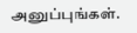அனுப்புங்கள்.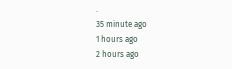.
35 minute ago
1 hours ago
2 hours ago